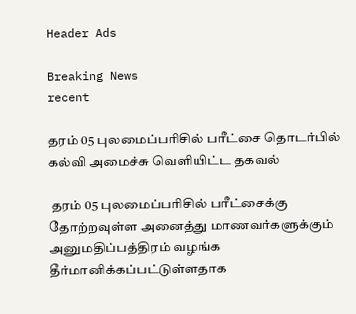Header Ads

Breaking News
recent

தரம் 05 புலமைப்பரிசில் பரீட்சை தொடர்பில் கல்வி அமைச்சு வெளியிட்ட தகவல்

 தரம் 05 புலமைப்பரிசில் பரீட்சைக்கு தோற்றவுள்ள அனைத்து மாணவர்களுக்கும் அனுமதிப்பத்திரம் வழங்க தீர்மானிக்கப்பட்டுள்ளதாக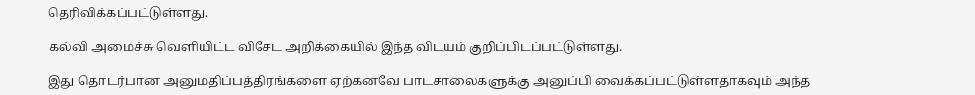தெரிவிக்கப்பட்டுள்ளது.

கல்வி அமைச்சு வெளியிட்ட விசேட அறிக்கையில் இந்த விடயம் குறிப்பிடப்பட்டுள்ளது.

இது தொடர்பான அனுமதிப்பத்திரங்களை ஏற்கனவே பாடசாலைகளுக்கு அனுப்பி வைக்கப்பட்டுள்ளதாகவும் அந்த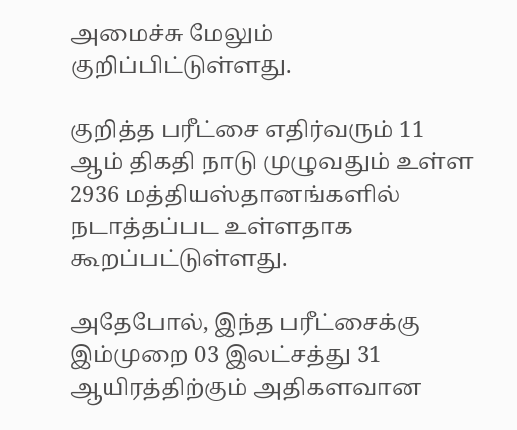அமைச்சு மேலும் குறிப்பிட்டுள்ளது.

குறித்த பரீட்சை எதிர்வரும் 11 ஆம் திகதி நாடு முழுவதும் உள்ள 2936 மத்தியஸ்தானங்களில் நடாத்தப்பட உள்ளதாக கூறப்பட்டுள்ளது.

அதேபோல், இந்த பரீட்சைக்கு இம்முறை 03 இலட்சத்து 31 ஆயிரத்திற்கும் அதிகளவான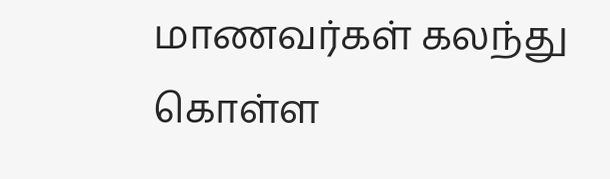மாணவர்கள் கலந்து கொள்ள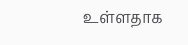உள்ளதாக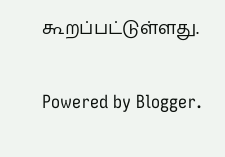கூறப்பட்டுள்ளது.

Powered by Blogger.